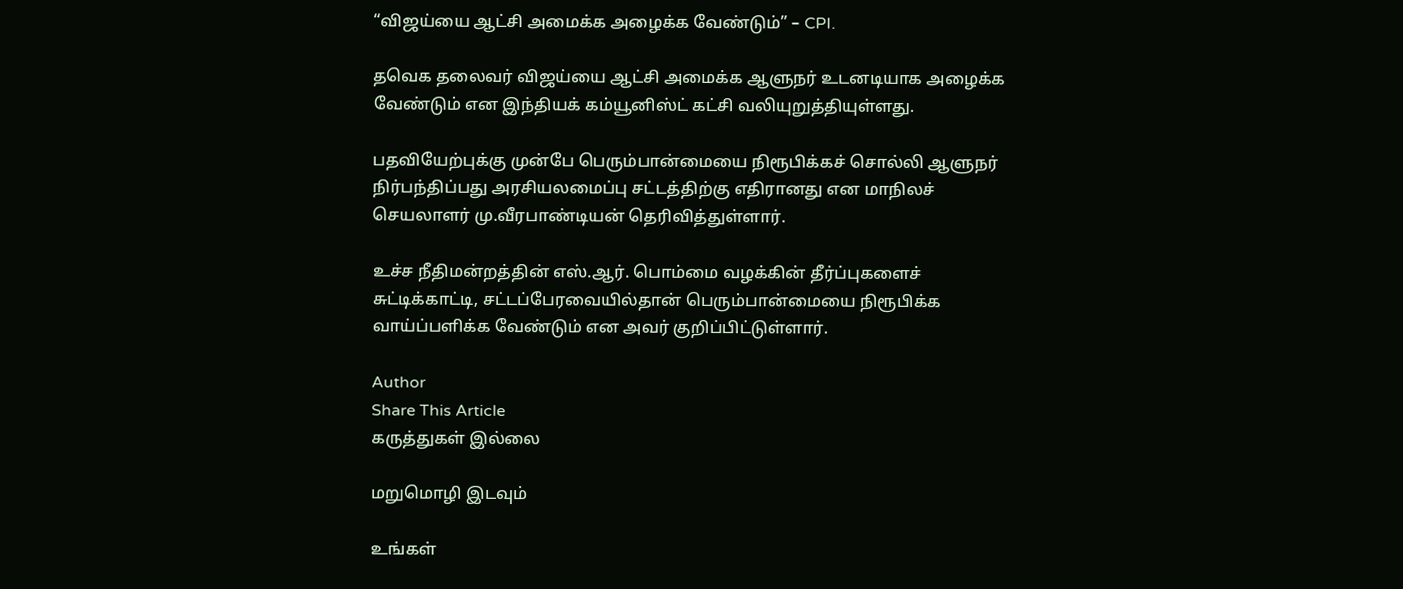“விஜய்யை ஆட்சி அமைக்க அழைக்க வேண்டும்” – CPI.

தவெக தலைவர் விஜய்யை ஆட்சி அமைக்க ஆளுநர் உடனடியாக அழைக்க வேண்டும் என இந்தியக் கம்யூனிஸ்ட் கட்சி வலியுறுத்தியுள்ளது.

பதவியேற்புக்கு முன்பே பெரும்பான்மையை நிரூபிக்கச் சொல்லி ஆளுநர் நிர்பந்திப்பது அரசியலமைப்பு சட்டத்திற்கு எதிரானது என மாநிலச் செயலாளர் மு.வீரபாண்டியன் தெரிவித்துள்ளார்.

உச்ச நீதிமன்றத்தின் எஸ்.ஆர். பொம்மை வழக்கின் தீர்ப்புகளைச் சுட்டிக்காட்டி, சட்டப்பேரவையில்தான் பெரும்பான்மையை நிரூபிக்க வாய்ப்பளிக்க வேண்டும் என அவர் குறிப்பிட்டுள்ளார்.

Author
Share This Article
கருத்துகள் இல்லை

மறுமொழி இடவும்

உங்கள்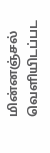மின்னஞ்சல் வெளியிடப்பட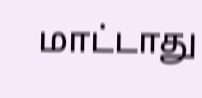மாட்டாது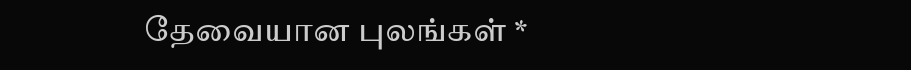தேவையான புலங்கள் *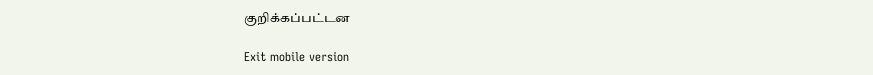குறிக்கப்பட்டன

Exit mobile version